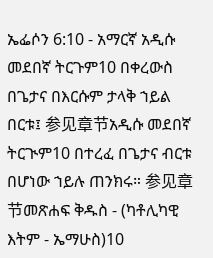ኤፌሶን 6:10 - አማርኛ አዲሱ መደበኛ ትርጉም10 በቀረውስ በጌታና በእርሱም ታላቅ ኀይል በርቱ፤ 参见章节አዲሱ መደበኛ ትርጒም10 በተረፈ በጌታና ብርቱ በሆነው ኀይሉ ጠንክሩ። 参见章节መጽሐፍ ቅዱስ - (ካቶሊካዊ እትም - ኤማሁስ)10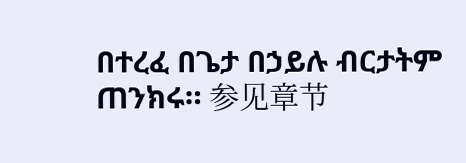በተረፈ በጌታ በኃይሉ ብርታትም ጠንክሩ። 参见章节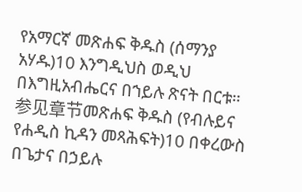የአማርኛ መጽሐፍ ቅዱስ (ሰማንያ አሃዱ)10 እንግዲህስ ወዲህ በእግዚአብሔርና በኀይሉ ጽናት በርቱ። 参见章节መጽሐፍ ቅዱስ (የብሉይና የሐዲስ ኪዳን መጻሕፍት)10 በቀረውስ በጌታና በኃይሉ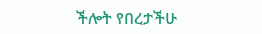ችሎት የበረታችሁ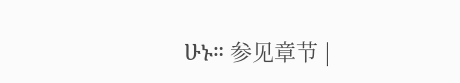ሁኑ። 参见章节 |